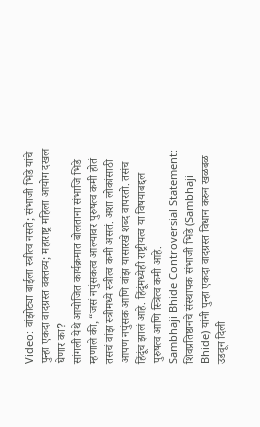Video: वांझोट्या बाईला स्त्रीत्व नसते; संभाजी भिडे यांचे पुन्हा एकदा वादग्रस्त वक्तव्य; महाराष्ट्र महिला आयोग दखल घेणार का?
सांगली येथे आयोजित कार्यक्रमात बोलताना संभाजि भिडे म्हणाले की, “जसं नपुंसकत्व आल्यावर पुरुषत्व कमी होतं तसचं वांझ स्त्रीमध्ये स्त्रीत्व कमी असतं. अशा लोकांसाठी आपण नपुंसक आणि वांझ यासारखे शब्द वापरतो. तसंच हिंदूंच झालं आहे. हिंदूंमध्येही राष्ट्रीयत्व या विषयाबद्दल पुरुषत्व आणि स्त्रित्व कमी आहे.
Sambhaji Bhide Controversial Statement: शिवप्रतिष्ठानचे संस्थापक संभाजी भिडे (Sambhaji Bhide) यांनी पुन्हा एकदा वादग्रस्त विधान करुन खळबळ उडवून दिली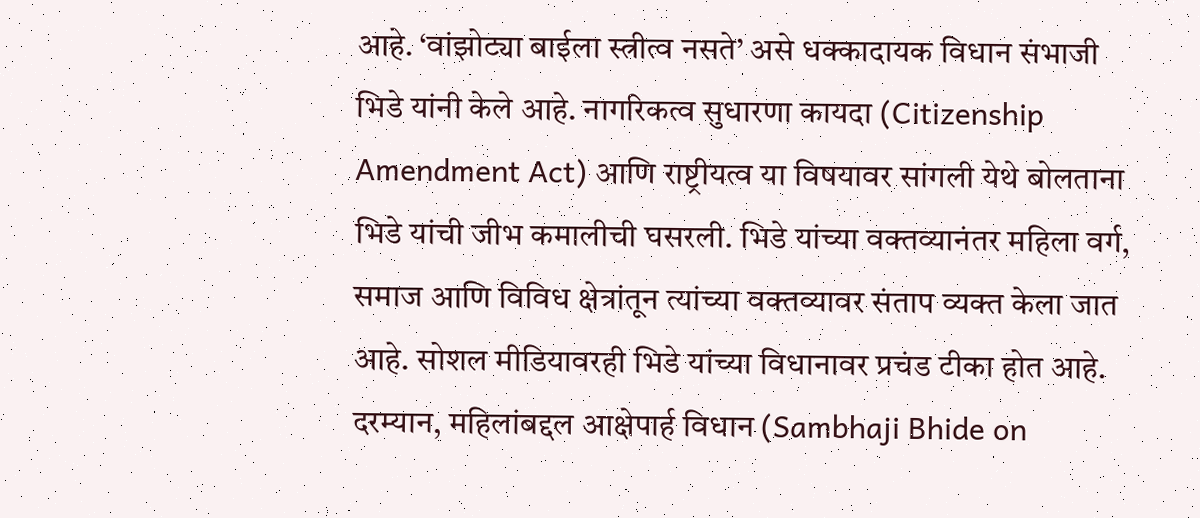आहे. ‘वांझोट्या बाईला स्त्रीत्व नसते’ असे धक्कादायक विधान संभाजी भिडे यांनी केले आहे. नागरिकत्व सुधारणा कायदा (Citizenship Amendment Act) आणि राष्ट्रीयत्व या विषयावर सांगली येथे बोलताना भिडे यांची जीभ कमालीची घसरली. भिडे यांच्या वक्तव्यानंतर महिला वर्ग, समाज आणि विविध क्षेत्रांतून त्यांच्या वक्तव्यावर संताप व्यक्त केला जात आहे. सोशल मीडियावरही भिडे यांच्या विधानावर प्रचंड टीका होत आहे. दरम्यान, महिलांबद्दल आक्षेपार्ह विधान (Sambhaji Bhide on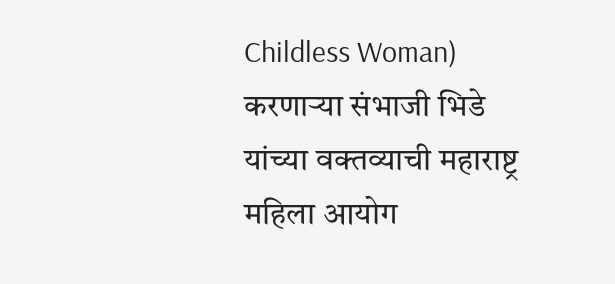Childless Woman) करणाऱ्या संभाजी भिडे यांच्या वक्तव्याची महाराष्ट्र महिला आयोग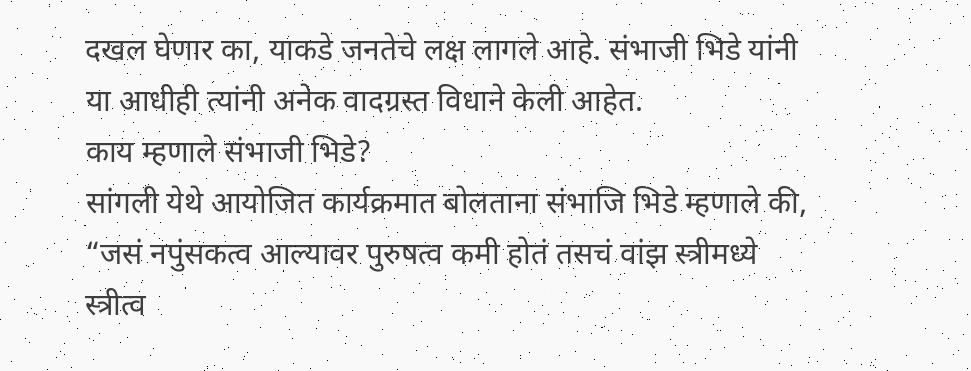दखल घेणार का, याकडे जनतेचे लक्ष लागले आहे. संभाजी भिडे यांनी या आधीही त्यांनी अनेक वादग्रस्त विधाने केली आहेत.
काय म्हणाले संभाजी भिडे?
सांगली येथे आयोजित कार्यक्रमात बोलताना संभाजि भिडे म्हणाले की, “जसं नपुंसकत्व आल्यावर पुरुषत्व कमी होतं तसचं वांझ स्त्रीमध्ये स्त्रीत्व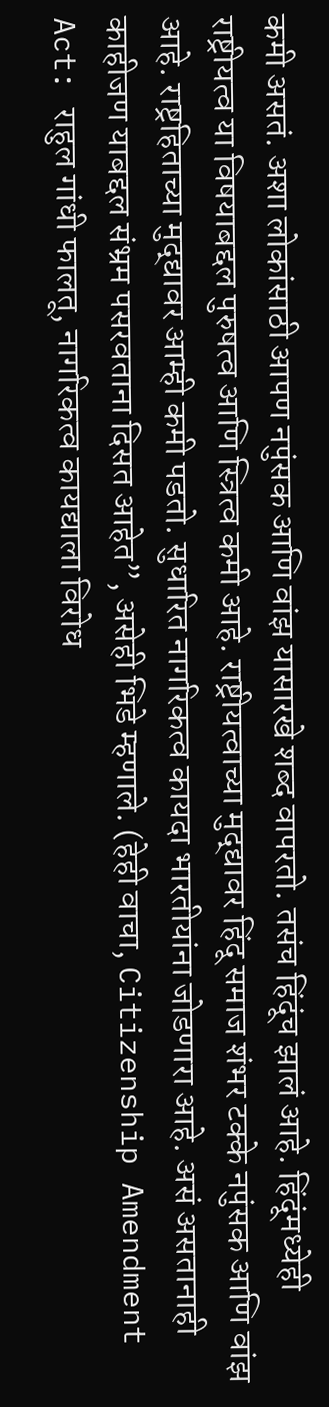कमी असतं. अशा लोकांसाठी आपण नपुंसक आणि वांझ यासारखे शब्द वापरतो. तसंच हिंदूंच झालं आहे. हिंदूंमध्येही राष्ट्रीयत्व या विषयाबद्दल पुरुषत्व आणि स्त्रित्व कमी आहे. राष्ट्रीयत्वाच्या मुद्द्यावर हिंदू समाज शंभर टक्के नपुंसक आणि वांझ आहे. राष्ट्रहिताच्या मुद्द्यावर आम्ही कमी पडतो. सुधारित नागरिकत्व कायदा भारतीयांना जोडणारा आहे. असं असतानाही काहीजण याबद्दल संभ्रम पसरवताना दिसत आहेत”, असेही भिडे म्हणाले. (हेही वाचा, Citizenship Amendment Act: राहुल गांधी फालतू, नागरिकत्व कायद्याला विरोध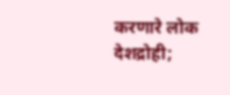करणारे लोक देशद्रोही;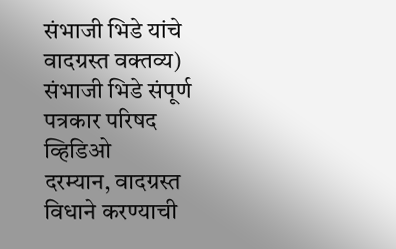संभाजी भिडे यांचे वादग्रस्त वक्तव्य)
संभाजी भिडे संपूर्ण पत्रकार परिषद व्हिडिओ
दरम्यान, वादग्रस्त विधाने करण्याची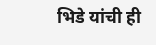भिडे यांची ही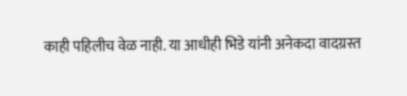काही पहिलीच वेळ नाही. या आधीही भिडे यांनी अनेकदा वादग्रस्त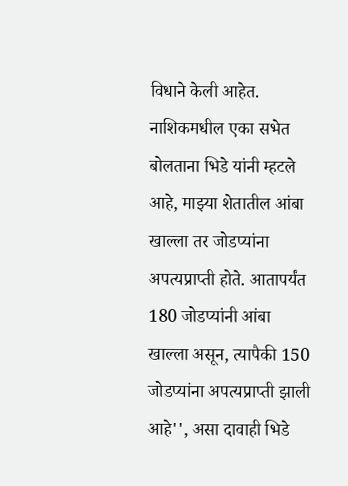विधाने केली आहेत. नाशिकमधील एका सभेत बोलताना भिडे यांनी म्हटले आहे, माझ्या शेतातील आंबा खाल्ला तर जोडप्यांना अपत्यप्राप्ती होते. आतापर्यंत 180 जोडप्यांनी आंबा खाल्ला असून, त्यापैकी 150 जोडप्यांना अपत्यप्राप्ती झाली आहे'', असा दावाही भिडे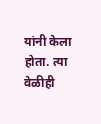यांनी केला होता. त्या वेळीही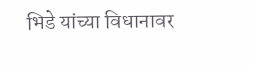भिडे यांच्या विधानावर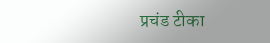प्रचंड टीका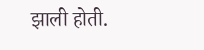झाली होती.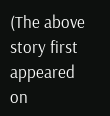(The above story first appeared on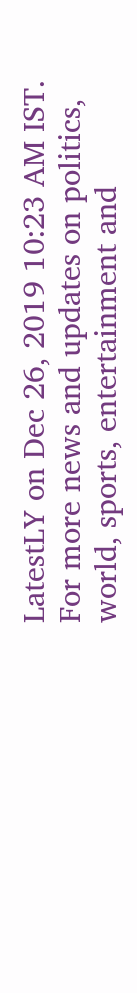LatestLY on Dec 26, 2019 10:23 AM IST. For more news and updates on politics, world, sports, entertainment and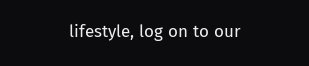lifestyle, log on to our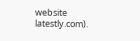website latestly.com).